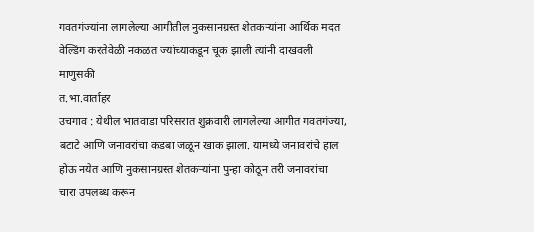गवतगंज्यांना लागलेल्या आगीतील नुकसानग्रस्त शेतकऱ्यांना आर्थिक मदत
वेल्डिंग करतेवेळी नकळत ज्यांच्याकडून चूक झाली त्यांनी दाखवली माणुसकी
त.भा.वार्ताहर
उचगाव : येथील भातवाडा परिसरात शुक्रवारी लागलेल्या आगीत गवतगंज्या, बटाटे आणि जनावरांचा कडबा जळून खाक झाला. यामध्ये जनावरांचे हाल होऊ नयेत आणि नुकसानग्रस्त शेतकऱ्यांना पुन्हा कोठून तरी जनावरांचा चारा उपलब्ध करून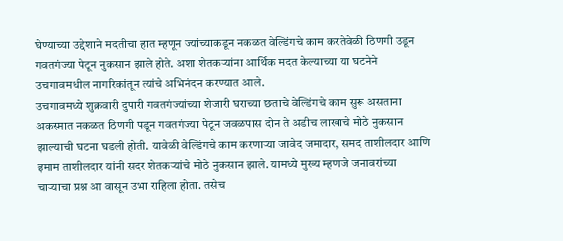घेण्याच्या उद्देशाने मदतीचा हात म्हणून ज्यांच्याकडून नकळत वेल्डिंगचे काम करतेवेळी ठिणगी उडून गवतगंज्या पेटून नुकसान झाले होते. अशा शेतकऱ्यांना आर्थिक मदत केल्याच्या या घटनेने उचगावमधील नागरिकांतून त्यांचे अभिनंदन करण्यात आले.
उचगावमध्ये शुक्रवारी दुपारी गवतगंज्यांच्या शेजारी घराच्या छताचे वेल्डिंगचे काम सुरू असताना अकस्मात नकळत ठिणगी पडून गवतगंज्या पेटून जवळपास दोन ते अडीच लाखाचे मोठे नुकसान झाल्याची घटना घडली होती. यावेळी वेल्डिंगचे काम करणाऱ्या जावेद जमादार, समद ताशीलदार आणि इमाम ताशीलदार यांनी सदर शेतकऱ्यांचे मोठे नुकसान झाले. यामध्ये मुख्य म्हणजे जनावरांच्या चाऱ्याचा प्रश्न आ वासून उभा राहिला होता. तसेच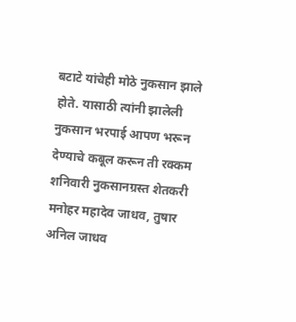बटाटे यांचेही मोठे नुकसान झाले होते. यासाठी त्यांनी झालेली नुकसान भरपाई आपण भरून देण्याचे कबूल करून ती रक्कम शनिवारी नुकसानग्रस्त शेतकरी मनोहर महादेव जाधव, तुषार अनिल जाधव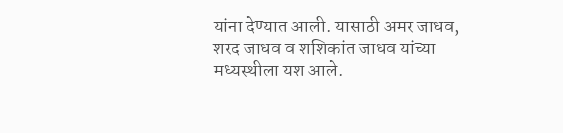यांना देण्यात आली. यासाठी अमर जाधव, शरद जाधव व शशिकांत जाधव यांच्या मध्यस्थीला यश आले.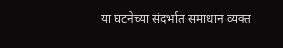या घटनेच्या संदर्भात समाधान व्यक्त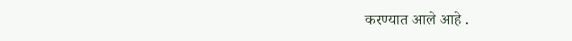करण्यात आले आहे .